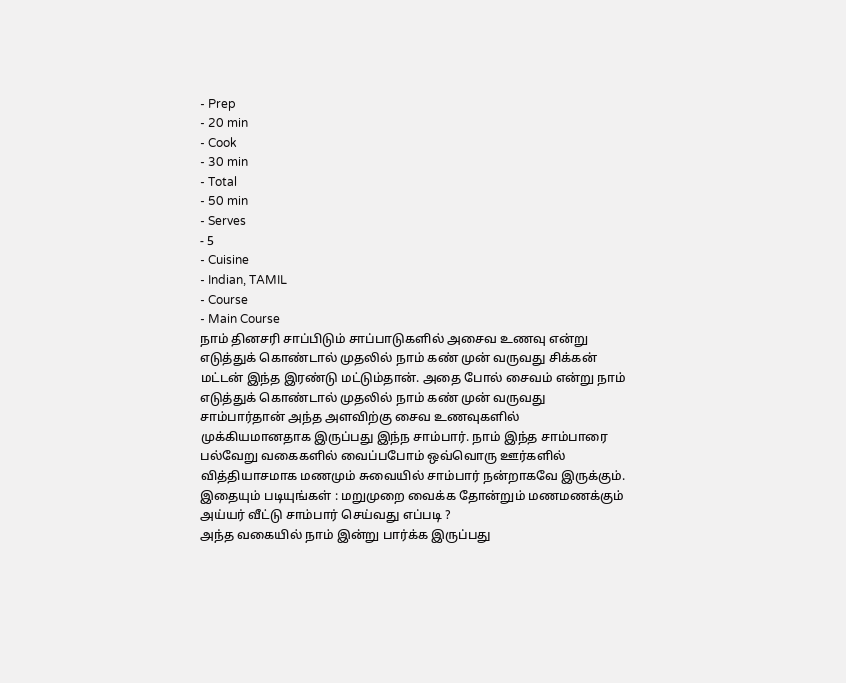- Prep
- 20 min
- Cook
- 30 min
- Total
- 50 min
- Serves
- 5
- Cuisine
- Indian, TAMIL
- Course
- Main Course
நாம் தினசரி சாப்பிடும் சாப்பாடுகளில் அசைவ உணவு என்று எடுத்துக் கொண்டால் முதலில் நாம் கண் முன் வருவது சிக்கன் மட்டன் இந்த இரண்டு மட்டும்தான். அதை போல் சைவம் என்று நாம் எடுத்துக் கொண்டால் முதலில் நாம் கண் முன் வருவது சாம்பார்தான் அந்த அளவிற்கு சைவ உணவுகளில் முக்கியமானதாக இருப்பது இந்ந சாம்பார். நாம் இந்த சாம்பாரை பல்வேறு வகைகளில் வைப்பபோம் ஒவ்வொரு ஊர்களில் வித்தியாசமாக மணமும் சுவையில் சாம்பார் நன்றாகவே இருக்கும்.
இதையும் படியுங்கள் : மறுமுறை வைக்க தோன்றும் மணமணக்கும் அய்யர் வீட்டு சாம்பார் செய்வது எப்படி ?
அந்த வகையில் நாம் இன்று பார்க்க இருப்பது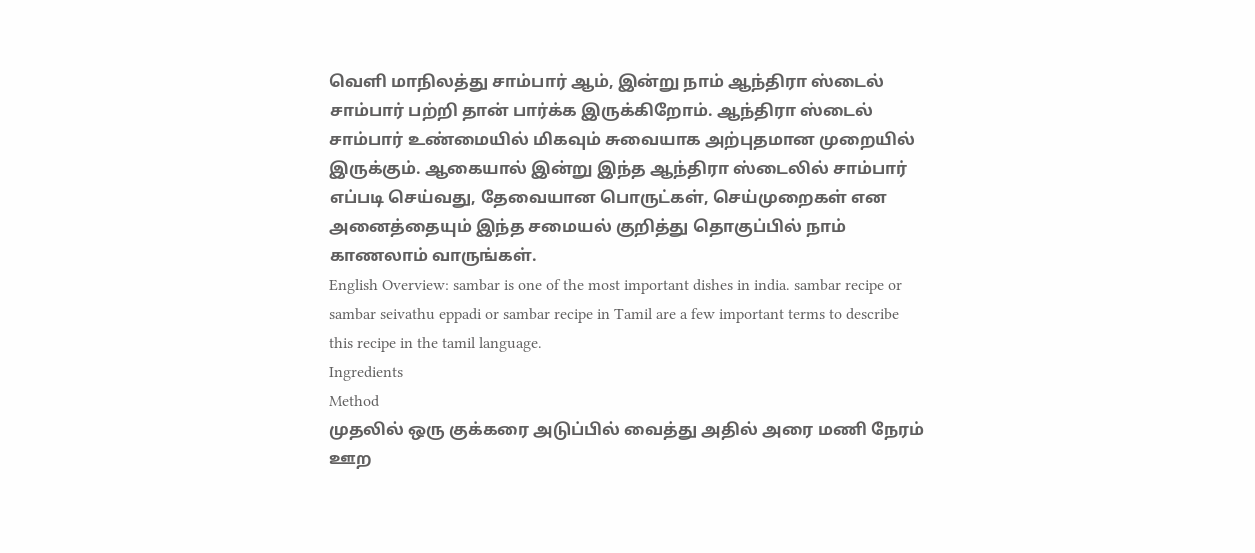வெளி மாநிலத்து சாம்பார் ஆம், இன்று நாம் ஆந்திரா ஸ்டைல் சாம்பார் பற்றி தான் பார்க்க இருக்கிறோம். ஆந்திரா ஸ்டைல் சாம்பார் உண்மையில் மிகவும் சுவையாக அற்புதமான முறையில் இருக்கும். ஆகையால் இன்று இந்த ஆந்திரா ஸ்டைலில் சாம்பார் எப்படி செய்வது, தேவையான பொருட்கள், செய்முறைகள் என அனைத்தையும் இந்த சமையல் குறித்து தொகுப்பில் நாம் காணலாம் வாருங்கள்.
English Overview: sambar is one of the most important dishes in india. sambar recipe or sambar seivathu eppadi or sambar recipe in Tamil are a few important terms to describe this recipe in the tamil language.
Ingredients
Method
முதலில் ஒரு குக்கரை அடுப்பில் வைத்து அதில் அரை மணி நேரம் ஊற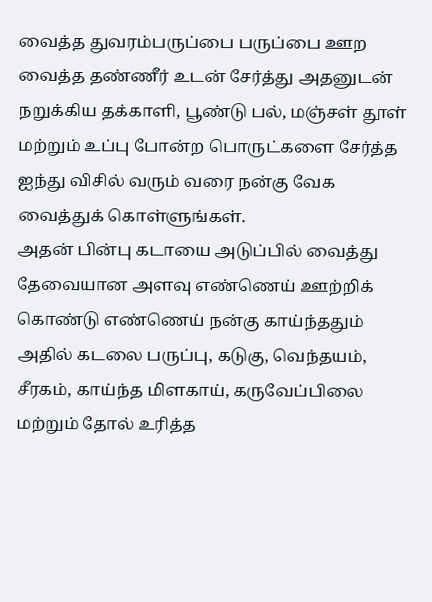வைத்த துவரம்பருப்பை பருப்பை ஊற வைத்த தண்ணீர் உடன் சேர்த்து அதனுடன் நறுக்கிய தக்காளி, பூண்டு பல், மஞ்சள் தூள் மற்றும் உப்பு போன்ற பொருட்களை சேர்த்த ஐந்து விசில் வரும் வரை நன்கு வேக வைத்துக் கொள்ளுங்கள்.
அதன் பின்பு கடாயை அடுப்பில் வைத்து தேவையான அளவு எண்ணெய் ஊற்றிக் கொண்டு எண்ணெய் நன்கு காய்ந்ததும் அதில் கடலை பருப்பு, கடுகு, வெந்தயம், சீரகம், காய்ந்த மிளகாய், கருவேப்பிலை மற்றும் தோல் உரித்த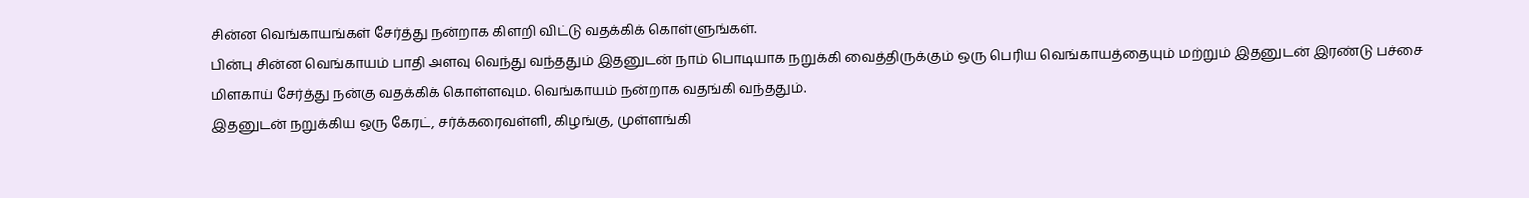சின்ன வெங்காயங்கள் சேர்த்து நன்றாக கிளறி விட்டு வதக்கிக் கொள்ளுங்கள்.
பின்பு சின்ன வெங்காயம் பாதி அளவு வெந்து வந்ததும் இதனுடன் நாம் பொடியாக நறுக்கி வைத்திருக்கும் ஒரு பெரிய வெங்காயத்தையும் மற்றும் இதனுடன் இரண்டு பச்சை மிளகாய் சேர்த்து நன்கு வதக்கிக் கொள்ளவும. வெங்காயம் நன்றாக வதங்கி வந்ததும்.
இதனுடன் நறுக்கிய ஒரு கேரட், சர்க்கரைவள்ளி, கிழங்கு, முள்ளங்கி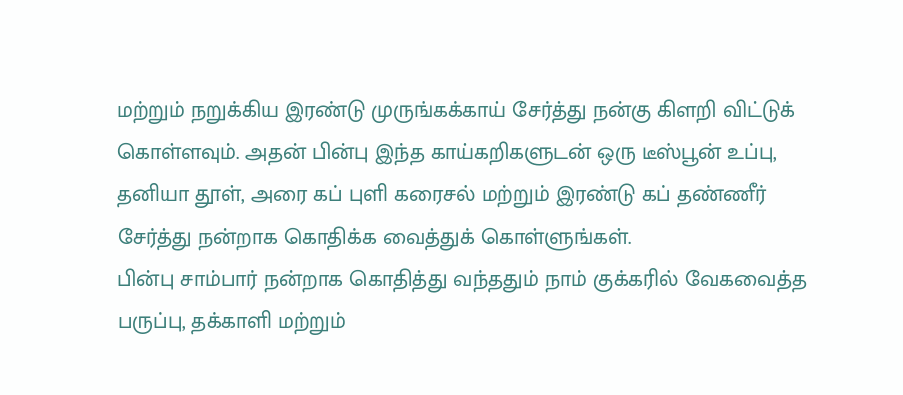மற்றும் நறுக்கிய இரண்டு முருங்கக்காய் சேர்த்து நன்கு கிளறி விட்டுக் கொள்ளவும். அதன் பின்பு இந்த காய்கறிகளுடன் ஒரு டீஸ்பூன் உப்பு, தனியா தூள், அரை கப் புளி கரைசல் மற்றும் இரண்டு கப் தண்ணீர் சேர்த்து நன்றாக கொதிக்க வைத்துக் கொள்ளுங்கள்.
பின்பு சாம்பார் நன்றாக கொதித்து வந்ததும் நாம் குக்கரில் வேகவைத்த பருப்பு, தக்காளி மற்றும்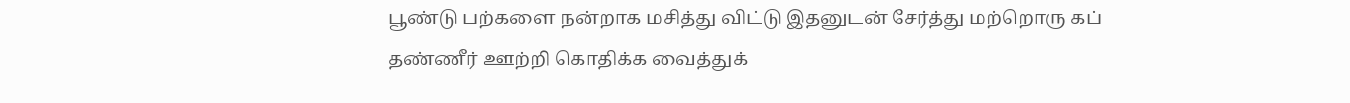பூண்டு பற்களை நன்றாக மசித்து விட்டு இதனுடன் சேர்த்து மற்றொரு கப் தண்ணீர் ஊற்றி கொதிக்க வைத்துக்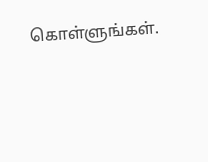கொள்ளுங்கள்.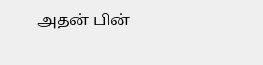அதன் பின்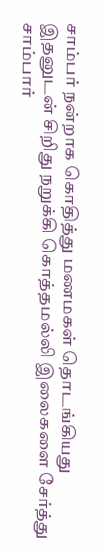சாம்பர் நன்றாக கொதித்து மணமகள் தொடங்கியது இதனுடன் சிறிது நறுக்கி கொத்தமல்லி இலைகளை சேர்த்து சாம்பார்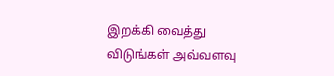இறக்கி வைத்து விடுங்கள் அவ்வளவு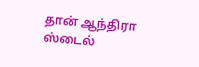தான் ஆந்திரா ஸ்டைல்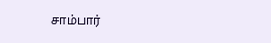சாம்பார்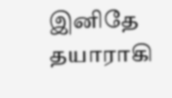இனிதே தயாராகி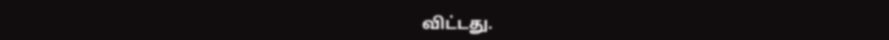விட்டது.